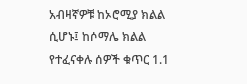አብዛኛዎቹ ከኦሮሚያ ክልል ሲሆኑ፤ ከሶማሌ ክልል የተፈናቀሉ ሰዎች ቁጥር 1.1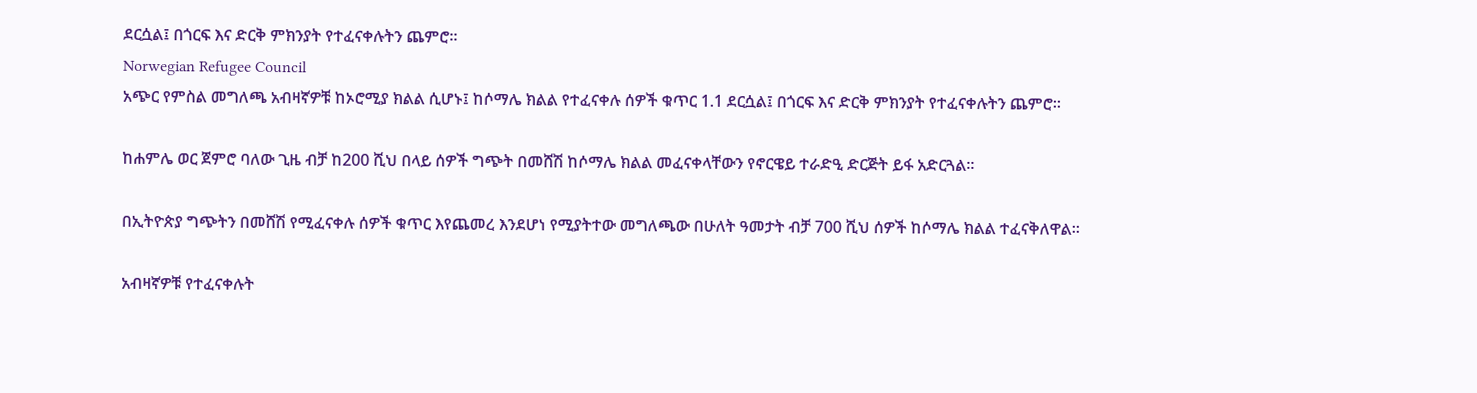ደርሷል፤ በጎርፍ እና ድርቅ ምክንያት የተፈናቀሉትን ጨምሮ።
Norwegian Refugee Council
አጭር የምስል መግለጫ አብዛኛዎቹ ከኦሮሚያ ክልል ሲሆኑ፤ ከሶማሌ ክልል የተፈናቀሉ ሰዎች ቁጥር 1.1 ደርሷል፤ በጎርፍ እና ድርቅ ምክንያት የተፈናቀሉትን ጨምሮ።

ከሐምሌ ወር ጀምሮ ባለው ጊዜ ብቻ ከ200 ሺህ በላይ ሰዎች ግጭት በመሸሽ ከሶማሌ ክልል መፈናቀላቸውን የኖርዌይ ተራድዒ ድርጅት ይፋ አድርጓል።

በኢትዮጵያ ግጭትን በመሸሽ የሚፈናቀሉ ሰዎች ቁጥር እየጨመረ እንደሆነ የሚያትተው መግለጫው በሁለት ዓመታት ብቻ 700 ሺህ ሰዎች ከሶማሌ ክልል ተፈናቅለዋል።

አብዛኛዎቹ የተፈናቀሉት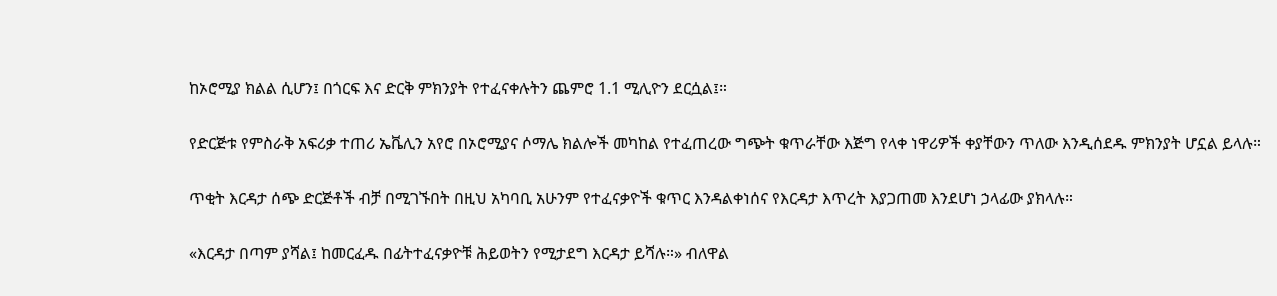ከኦሮሚያ ክልል ሲሆን፤ በጎርፍ እና ድርቅ ምክንያት የተፈናቀሉትን ጨምሮ 1.1 ሚሊዮን ደርሷል፤።

የድርጅቱ የምስራቅ አፍሪቃ ተጠሪ ኤቬሊን አየሮ በኦሮሚያና ሶማሌ ክልሎች መካከል የተፈጠረው ግጭት ቁጥራቸው እጅግ የላቀ ነዋሪዎች ቀያቸውን ጥለው እንዲሰደዱ ምክንያት ሆኗል ይላሉ።

ጥቂት እርዳታ ሰጭ ድርጅቶች ብቻ በሚገኙበት በዚህ አካባቢ አሁንም የተፈናቃዮች ቁጥር እንዳልቀነሰና የእርዳታ እጥረት እያጋጠመ እንደሆነ ኃላፊው ያክላሉ።

«እርዳታ በጣም ያሻል፤ ከመርፈዱ በፊትተፈናቃዮቹ ሕይወትን የሚታደግ እርዳታ ይሻሉ።» ብለዋል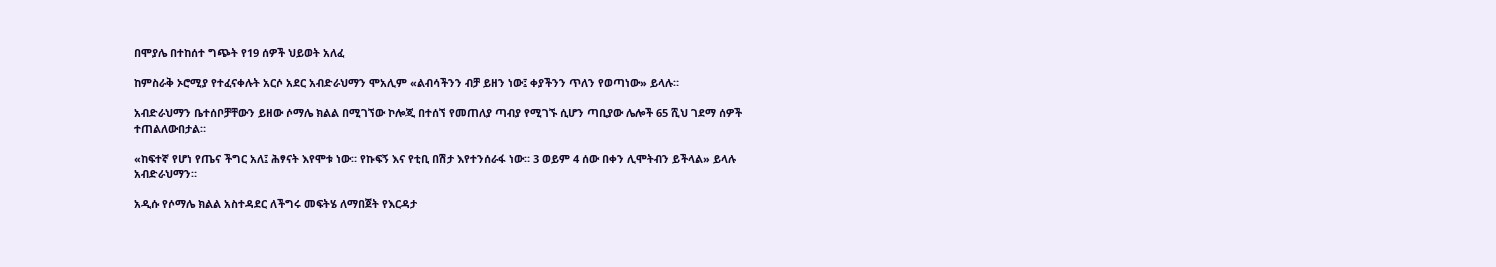በሞያሌ በተከሰተ ግጭት የ19 ሰዎች ህይወት አለፈ

ከምስራቅ ኦሮሚያ የተፈናቀሉት አርሶ አደር አብድራህማን ሞአሊም «ልብሳችንን ብቻ ይዘን ነው፤ ቀያችንን ጥለን የወጣነው» ይላሉ።

አብድራህማን ቤተሰቦቻቸውን ይዘው ሶማሌ ክልል በሚገኘው ኮሎጂ በተሰኘ የመጠለያ ጣብያ የሚገኙ ሲሆን ጣቢያው ሌሎች 65 ሺህ ገደማ ሰዎች ተጠልለውበታል።

«ከፍተኛ የሆነ የጤና ችግር አለ፤ ሕፃናት እየሞቱ ነው። የኩፍኝ እና የቲቢ በሽታ እየተንሰራፋ ነው። 3 ወይም 4 ሰው በቀን ሊሞትብን ይችላል» ይላሉ አብድራህማን።

አዲሱ የሶማሌ ክልል አስተዳደር ለችግሩ መፍትሄ ለማበጀት የእርዳታ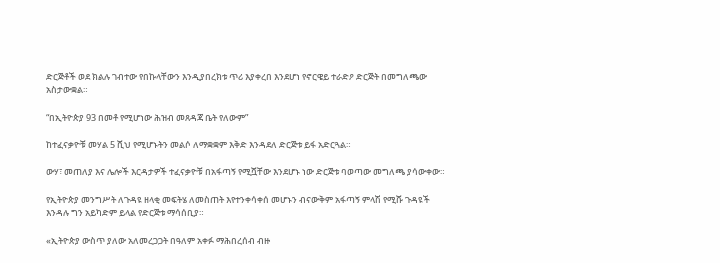ድርጅቶች ወደ ክልሉ ገብተው የበኩላቸውን እንዲያበረክቱ ጥሪ እያቀረበ እንደሆነ የኖርዌይ ተራድዖ ድርጅት በመግለጫው አስታውቋል።

“በኢትዮጵያ 93 በመቶ የሚሆነው ሕዝብ መጸዳጃ ቤት የለውም”

ከተፈናቃዮቹ መሃል 5 ሺህ የሚሆኑትን መልሶ ለማቋቋም እቅድ እንዳደለ ድርጅቱ ይፋ አድርጓል።

ውሃ፣ መጠለያ እና ሌሎች እርዳታዎች ተፈናቃዮቹ በአፋጣኝ የሚሿቸው እንደሆኑ ነው ድርጅቱ ባወጣው መግለጫ ያሳውቀው።

የኢትዮጵያ መንግሥት ለጉዳዩ ዘላቂ መፍትሄ ለመስጠት እየተንቀሳቀሰ መሆኑን ብናውቅም አፋጣኝ ምላሽ የሚሹ ጉዳዩች እንዳሉ ግን አይካድም ይላል የድርጅቱ ማሳሰቢያ።

«ኢትዮጵያ ውስጥ ያለው አለመረጋጋት በዓለም አቀፉ ማሕበረሰብ ብዙ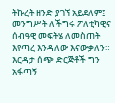ትኩረት ዘንድ ያገኘ አይደለም፤ መንግሥት ለችግሩ ፖለቲካዊና ሰብዓዊ መፍትሄ ለመስጠት እየጣረ እንዳለው እናውቃለን። እርዳታ ሰጭ ድርጅቶች ግን አፋጣኝ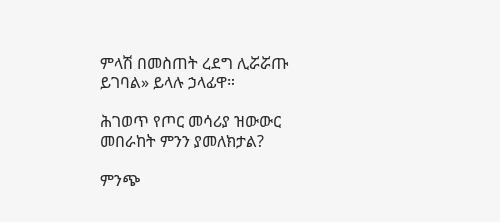ምላሽ በመስጠት ረደግ ሊሯሯጡ ይገባል» ይላሉ ኃላፊዋ።

ሕገወጥ የጦር መሳሪያ ዝውውር መበራከት ምንን ያመለክታል?

ምንጭ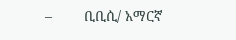–        ቢቢሲ/ አማርኛ